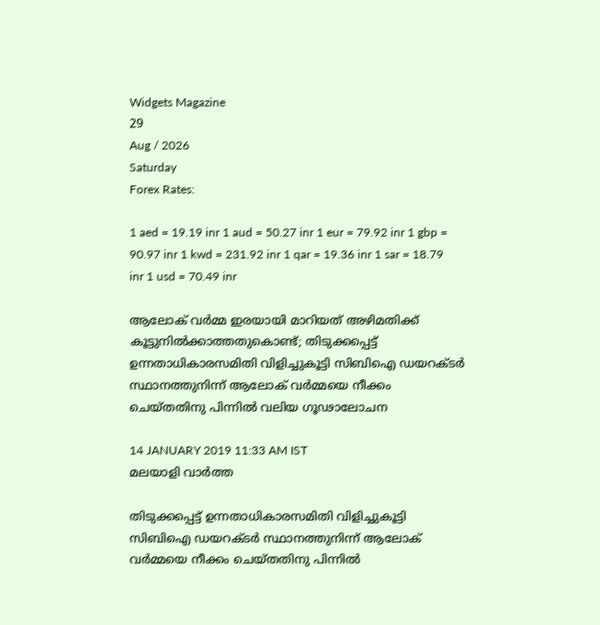Widgets Magazine
29
Aug / 2026
Saturday
Forex Rates:

1 aed = 19.19 inr 1 aud = 50.27 inr 1 eur = 79.92 inr 1 gbp = 90.97 inr 1 kwd = 231.92 inr 1 qar = 19.36 inr 1 sar = 18.79 inr 1 usd = 70.49 inr

ആലോക് വര്‍മ്മ ഇരയായി മാറിയത് അഴിമതിക്ക് കൂട്ടുനില്‍ക്കാത്തതുകൊണ്ട്; തിടുക്കപ്പെട്ട് ഉന്നതാധികാരസമിതി വിളിച്ചുകൂട്ടി സിബിഐ ‍ഡയറക്ടര്‍ സ്ഥാനത്തുനിന്ന് ആലോക് വര്‍മ്മയെ നീക്കം ചെയ്‌തതിനു പിന്നില്‍ വലിയ ഗൂഢാലോചന

14 JANUARY 2019 11:33 AM IST
മലയാളി വാര്‍ത്ത

തിടുക്കപ്പെട്ട് ഉന്നതാധികാരസമിതി വിളിച്ചുകൂട്ടി സിബിഐ ‍ഡയറക്ടര്‍ സ്ഥാനത്തുനിന്ന് ആലോക് വര്‍മ്മയെ നീക്കം ചെയ്‌തതിനു പിന്നില്‍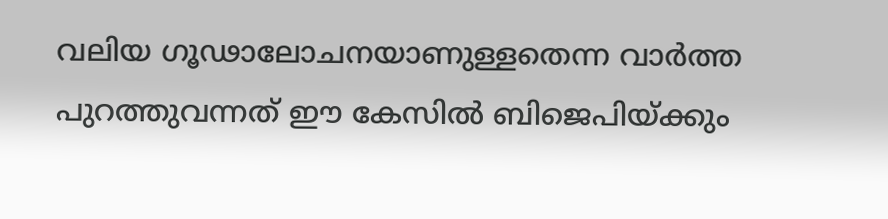വലിയ ഗൂഢാലോചനയാണുള്ളതെന്ന വാര്‍ത്ത പുറത്തുവന്നത് ഈ കേസില്‍ ബിജെപിയ്ക്കും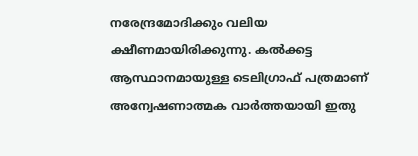നരേന്ദ്രമോദിക്കും വലിയ ക്ഷീണമായിരിക്കുന്നു. കല്‍ക്കട്ട ആസ്ഥാനമായുള്ള ടെലിഗ്രാഫ് പത്രമാണ് അന്വേഷണാത്മക വാര്‍ത്തയായി ഇതു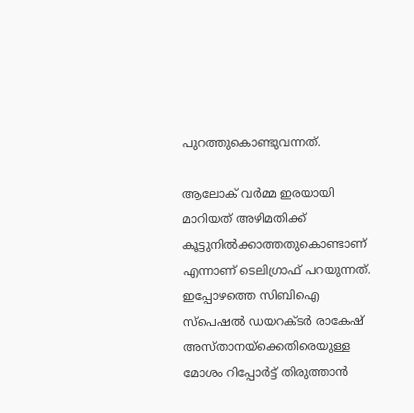പുറത്തുകൊണ്ടുവന്നത്.

ആലോക് വര്‍മ്മ ഇരയായി മാറിയത് അഴിമതിക്ക് കൂട്ടുനില്‍ക്കാത്തതുകൊണ്ടാണ് എന്നാണ് ടെലിഗ്രാഫ് പറയുന്നത്. ഇപ്പോഴത്തെ സിബിഐ സ്പെഷൽ ഡയറക്ടർ രാകേഷ് അസ്താനയ്ക്കെതിരെയുള്ള മോശം റിപ്പോർട്ട് തിരുത്താൻ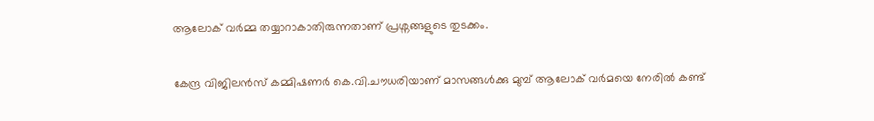ആലോക് വര്‍മ്മ തയ്യാറാകാതിരുന്നതാണ് പ്രശ്നങ്ങളുടെ തുടക്കം.

കേന്ദ്ര വിജിലൻസ് കമ്മിഷണർ കെ.വി.ചൗധരിയാണ് മാസങ്ങള്‍ക്കു മുമ്പ് ആലോക് വർമയെ നേരിൽ കണ്ട്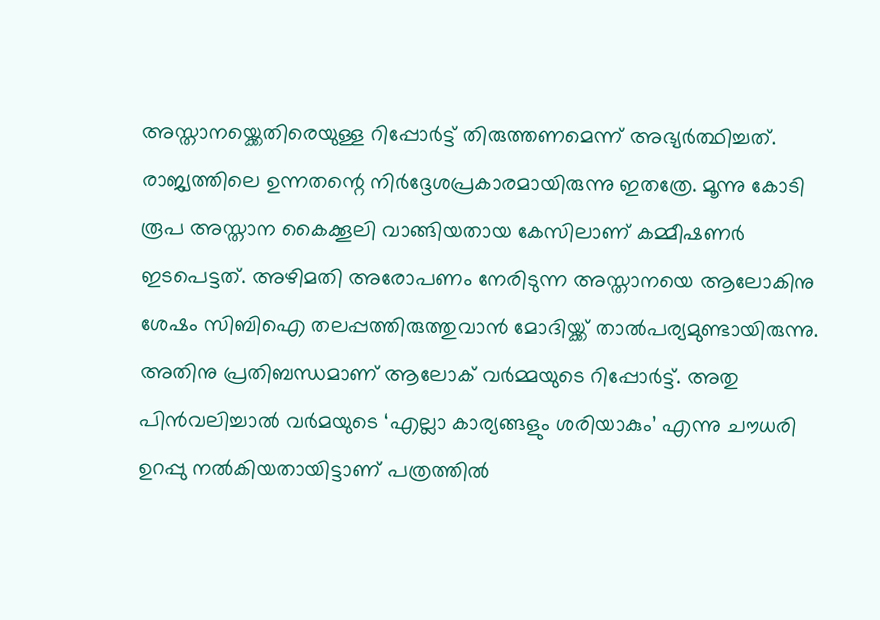അസ്താനയ്ക്കെതിരെയുള്ള റിപ്പോർട്ട് തിരുത്തണമെന്ന് അഭ്യർത്ഥിച്ചത്. രാജ്യത്തിലെ ഉന്നതന്റെ നിര്‍ദ്ദേശപ്രകാരമായിരുന്നു ഇതത്രേ. മൂന്നു കോടി രൂപ അസ്താന കൈക്കൂലി വാങ്ങിയതായ കേസിലാണ് കമ്മീഷണര്‍ ഇടപെട്ടത്. അഴിമതി അരോപണം നേരിടുന്ന അസ്താനയെ ആലോകിനു ശേഷം സിബിഐ തലപ്പത്തിരുത്തുവാന്‍ മോദിയ്ക്ക് താല്‍പര്യമുണ്ടായിരുന്നു. അതിനു പ്രതിബന്ധമാണ് ആലോക് വര്‍മ്മയുടെ റിപ്പോർട്ട്. അതു പിൻവലിച്ചാൽ വർമയുടെ ‘എല്ലാ കാര്യങ്ങളും ശരിയാകും’ എന്നു ചൗധരി ഉറപ്പു നൽകിയതായിട്ടാണ് പത്രത്തില്‍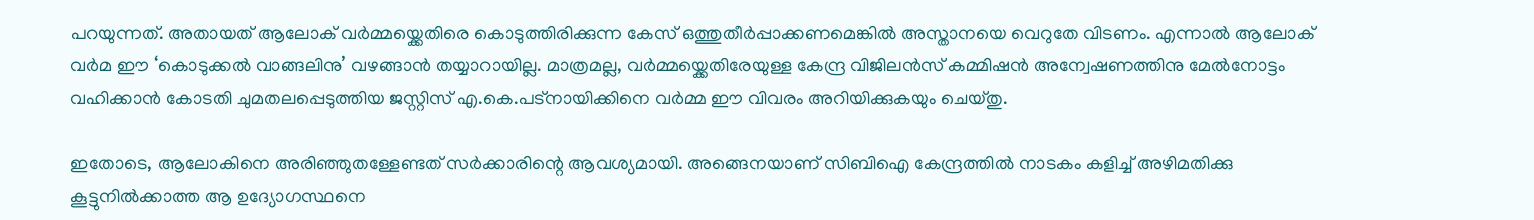പറയുന്നത്. അതായത് ആലോക് വര്‍മ്മയ്ക്കെതിരെ കൊടുത്തിരിക്കുന്ന കേസ് ഒത്തുതീര്‍പ്പാക്കണമെങ്കില്‍ അസ്താനയെ വെറുതേ വിടണം. എന്നാൽ ആലോക് വർമ ഈ ‘കൊടുക്കൽ വാങ്ങലിനു’ വഴങ്ങാന്‍ തയ്യാറായില്ല. മാത്രമല്ല, വര്‍മ്മയ്ക്കെതിരേയുള്ള കേന്ദ്ര വിജിലൻസ് കമ്മിഷൻ അന്വേഷണത്തിനു മേൽനോട്ടം വഹിക്കാൻ കോടതി ചുമതലപ്പെടുത്തിയ ജസ്റ്റിസ് എ.കെ.പട്നായിക്കിനെ വര്‍മ്മ ഈ വിവരം അറിയിക്കുകയും ചെയ്തു.

ഇതോടെ, ആലോകിനെ അരിഞ്ഞുതള്ളേണ്ടത് സര്‍ക്കാരിന്റെ ആവശ്യമായി. അങ്ങെനയാണ് സിബിഐ കേന്ദ്രത്തില്‍ നാടകം കളിച്ച് അഴിമതിക്കു കൂട്ടുനില്‍ക്കാത്ത ആ ഉദ്യോഗസ്ഥനെ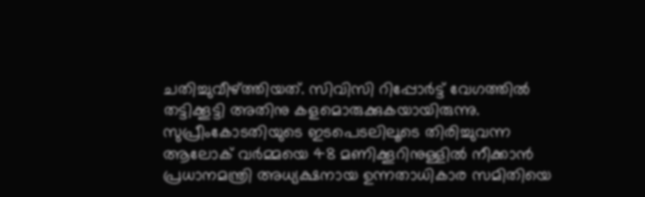ചതിച്ചുവീഴ്ത്തിയത്. സിവിസി റിപ്പോര്‍ട്ട് വേഗത്തില്‍ തട്ടിക്കൂട്ടി അതിനു കളമൊരുക്കുകയായിരുന്നു. സുപ്രീംകോടതിയുടെ ഇടപെടലിലൂടെ തിരിച്ചുവന്ന ആലോക് വര്‍മ്മയെ 48 മണിക്കൂറിനുള്ളിൽ നീക്കാൻ പ്രധാനമന്ത്രി അധ്യക്ഷനായ ഉന്നതാധികാര സമിതിയെ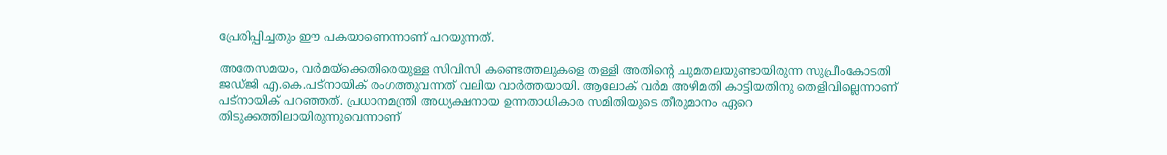പ്രേരിപ്പിച്ചതും ഈ പകയാണെന്നാണ് പറയുന്നത്.

അതേസമയം, വർമയ്ക്കെതിരെയുള്ള സിവിസി കണ്ടെത്തലുകളെ തള്ളി അതിന്റെ ചുമതലയുണ്ടായിരുന്ന സുപ്രീംകോടതി ജഡ്ജി എ.കെ.പട്നായിക് രംഗത്തുവന്നത് വലിയ വാര്‍ത്തയായി. ആലോക് വർമ അഴിമതി കാട്ടിയതിനു തെളിവില്ലെന്നാണ് പട്നായിക് പറഞ്ഞത്. പ്രധാനമന്ത്രി അധ്യക്ഷനായ ഉന്നതാധികാര സമിതിയുടെ തീരുമാനം ഏറെ തിടുക്കത്തിലായിരുന്നുവെന്നാണ്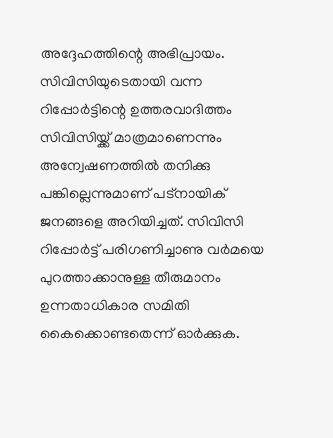അദ്ദേഹത്തിന്റെ അഭിപ്രായം. സിവിസിയുടെതായി വന്ന റിപ്പോര്‍ട്ടിന്റെ ഉത്തരവാദിത്തം സിവിസിയ്ക്ക് മാത്രമാണെന്നും അന്വേഷണത്തിൽ തനിക്കു പങ്കില്ലെന്നുമാണ് പട്നായിക് ജനങ്ങളെ അറിയിച്ചത്. സിവിസി റിപ്പോർട്ട് പരിഗണിച്ചാണു വർമയെ പുറത്താക്കാനുള്ള തീരുമാനം ഉന്നതാധികാര സമിതി കൈക്കൊണ്ടതെന്ന് ഓര്‍ക്കുക.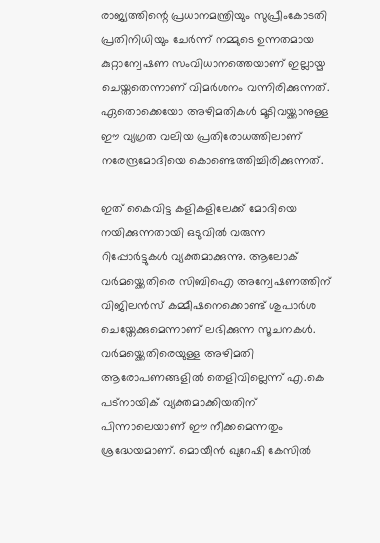രാജ്യത്തിന്റെ പ്രധാനമന്ത്രിയും സുപ്രീംകോടതി പ്രതിനിധിയും ചേര്‍ന്ന് നമ്മുടെ ഉന്നതമായ കുറ്റാന്വേഷണ സംവിധാനത്തെയാണ് ഇല്ലായ്മ ചെയ്തതെന്നാണ് വിമര്‍ശനം വന്നിരിക്കുന്നത്. ഏതൊക്കെയോ അഴിമതികള്‍ മൂടിവയ്ക്കാനുള്ള ഈ വ്യഗ്രത വലിയ പ്രതിരോധത്തിലാണ് നരേന്ദ്രമോദിയെ കൊണ്ടെത്തിച്ചിരിക്കുന്നത്.

ഇത് കൈവിട്ട കളികളിലേക്ക് മോദിയെ നയിക്കുന്നതായി ഒടുവില്‍ വരുന്ന റിപ്പോര്‍ട്ടുകള്‍ വ്യക്തമാക്കുന്നു. ആലോക് വര്‍മയ്ക്കെതിരെ സിബിഐ അന്വേഷണത്തിന് വിജിലന്‍സ് കമ്മീഷനെക്കൊണ്ട് ശുപാര്‍ശ ചെയ്തേക്കുമെന്നാണ് ലഭിക്കുന്ന സൂചനകള്‍. വര്‍മയ്ക്കെതിരെയുള്ള അഴിമതി ആരോപണങ്ങളില്‍ തെളിവില്ലെന്ന് എ.കെ പട്നായിക് വ്യക്തമാക്കിയതിന് പിന്നാലെയാണ് ഈ നീക്കമെന്നതും ശ്രദ്ധേയമാണ്. മൊയീന്‍ ഖുറേഷി കേസില്‍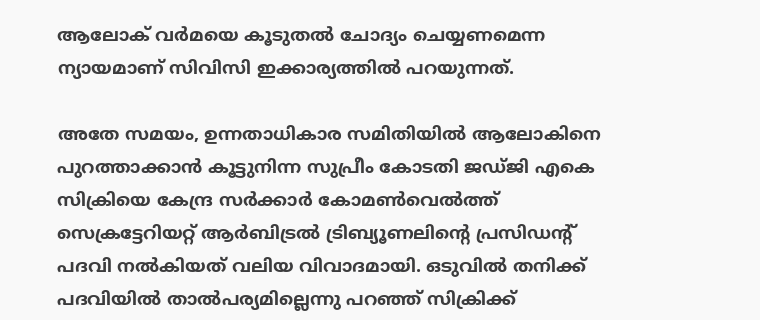ആലോക് വര്‍മയെ കൂടുതല്‍ ചോദ്യം ചെയ്യണമെന്ന ന്യായമാണ് സിവിസി ഇക്കാര്യത്തില്‍ പറയുന്നത്.

അതേ സമയം, ഉന്നതാധികാര സമിതിയില്‍ ആലോകിനെ പുറത്താക്കാന്‍ കൂട്ടുനിന്ന സുപ്രീം കോടതി ജഡ്ജി എകെ സിക്രിയെ കേന്ദ്ര സര്‍ക്കാര്‍ കോമണ്‍വെല്‍ത്ത് സെക്രട്ടേറിയറ്റ് ആര്‍ബിട്രല്‍ ട്രിബ്യൂണലിന്റെ പ്രസിഡന്റ് പദവി നല്‍കിയത് വലിയ വിവാദമായി. ഒടുവില്‍ തനിക്ക് പദവിയില്‍ താല്‍പര്യമില്ലെന്നു പറഞ്ഞ് സിക്രിക്ക്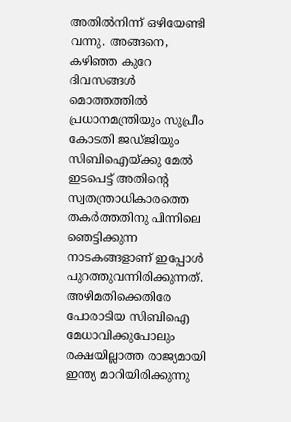അതില്‍നിന്ന് ഒഴിയേണ്ടി വന്നു. അങ്ങനെ, കഴിഞ്ഞ കുറേ ദിവസങ്ങള്‍ മൊത്തത്തില്‍ പ്രധാനമന്ത്രിയും സുപ്രീം കോടതി ജഡ്ജിയും സിബിഐയ്ക്കു മേല്‍ ഇടപെട്ട് അതിന്റെ സ്വതന്ത്രാധികാരത്തെ തകര്‍ത്തതിനു പിന്നിലെ ഞെട്ടിക്കുന്ന നാടകങ്ങളാണ് ഇപ്പോള്‍ പുറത്തുവന്നിരിക്കുന്നത്. അഴിമതിക്കെതിരേ പോരാടിയ സിബിഐ മേധാവിക്കുപോലും രക്ഷയില്ലാത്ത രാജ്യമായി ഇന്ത്യ മാറിയിരിക്കുന്നു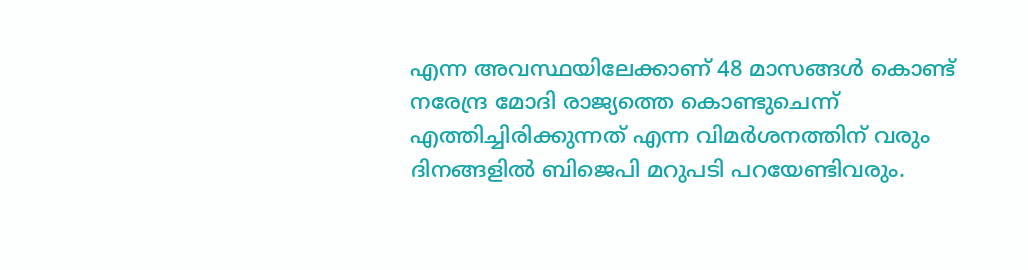എന്ന അവസ്ഥയിലേക്കാണ് 48 മാസങ്ങള്‍ കൊണ്ട് നരേന്ദ്ര മോദി രാജ്യത്തെ കൊണ്ടുചെന്ന് എത്തിച്ചിരിക്കുന്നത് എന്ന വിമര്‍ശനത്തിന് വരും ദിനങ്ങളില്‍ ബിജെപി മറുപടി പറയേണ്ടിവരും.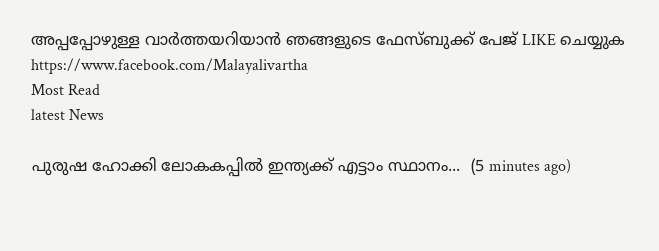അപ്പപ്പോഴുള്ള വാര്‍ത്തയറിയാന്‍ ഞങ്ങളുടെ ഫേസ്‌ബുക്ക്‌ പേജ് LIKE ചെയ്യുക
https://www.facebook.com/Malayalivartha
Most Read
latest News

പുരുഷ ഹോക്കി ലോകകപ്പിൽ ഇന്ത്യക്ക് എട്ടാം സ്ഥാനം...  (5 minutes ago)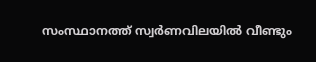സംസ്ഥാനത്ത് സ്വർണവിലയിൽ വീണ്ടും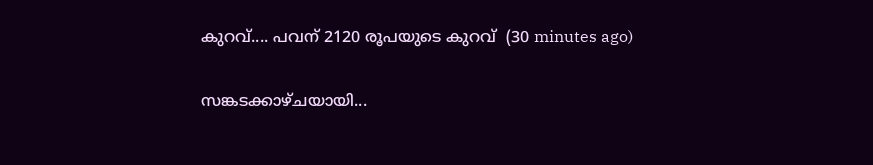കുറവ്.... പവന് 2120 രൂപയുടെ കുറവ്  (30 minutes ago)

സങ്കടക്കാഴ്ചയായി...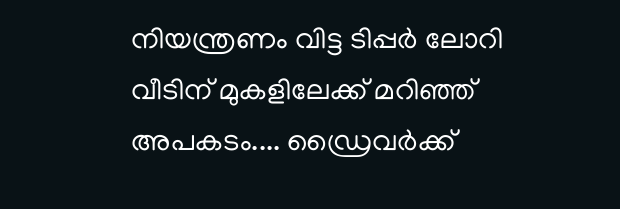നിയന്ത്രണം വിട്ട ടിപ്പർ ലോറി വീടിന് മുകളിലേക്ക് മറിഞ്ഞ് അപകടം.... ഡ്രൈവർക്ക്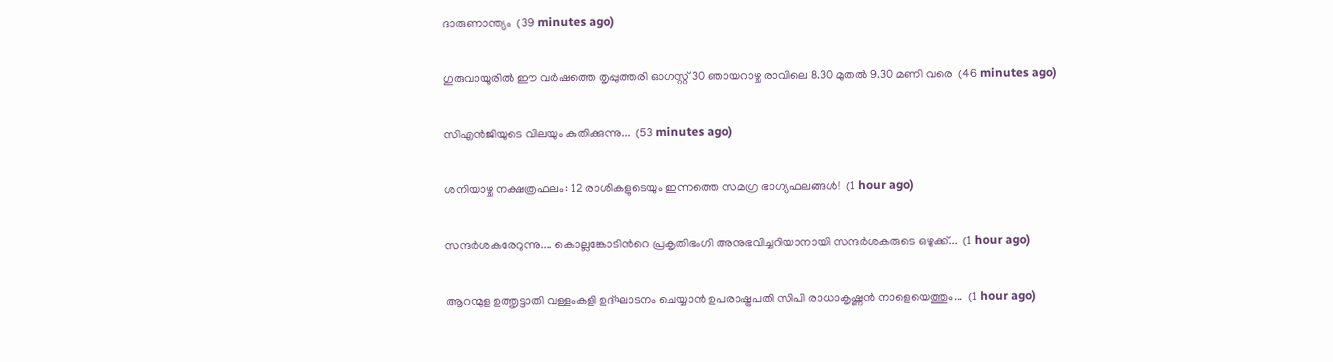ദാരുണാന്ത്യം  (39 minutes ago)

ഗുരുവായൂരിൽ ഈ വർഷത്തെ തൃപ്പുത്തരി ഓഗസ്റ്റ് 30 ഞായറാഴ്ച രാവിലെ 8.30 മുതൽ 9.30 മണി വരെ  (46 minutes ago)

സിഎൻജിയുടെ വിലയും കുതിക്കുന്നു...  (53 minutes ago)

ശനിയാഴ്ച നക്ഷത്രഫലം: 12 രാശികളുടെയും ഇന്നത്തെ സമഗ്ര ഭാഗ്യഫലങ്ങൾ!  (1 hour ago)

സന്ദർശകരേറുന്നു.... കൊല്ലങ്കോടിൻറെ പ്രകൃതിഭംഗി അനുഭവിച്ചറിയാനായി സന്ദർശകരുടെ ഒഴുക്ക്...  (1 hour ago)

ആറന്മുള ഉത്തൃട്ടാതി വള്ളംകളി ഉദ്ഘാടനം ചെയ്യാൻ ഉപരാഷ്ട്രപതി സിപി രാധാകൃഷ്ണൻ നാളെയെത്തും...  (1 hour ago)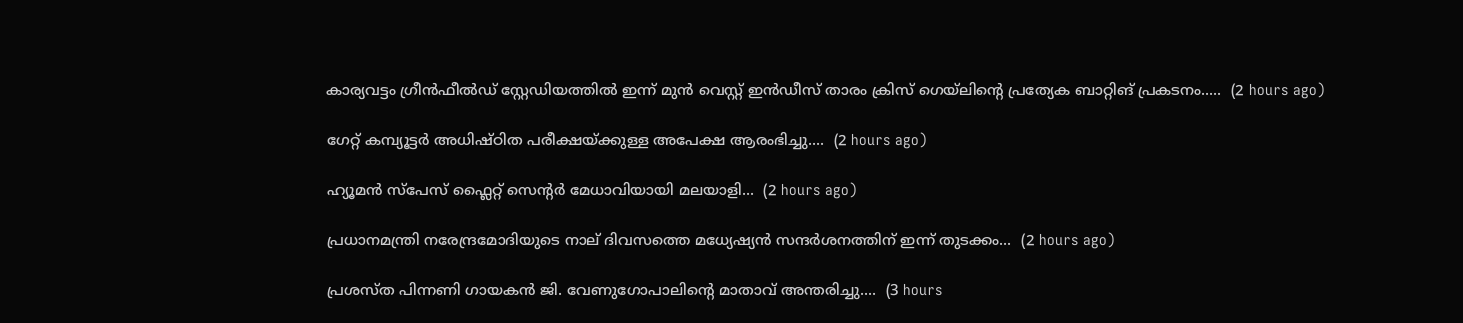കാര്യവട്ടം ഗ്രീൻഫീൽഡ് സ്റ്റേഡിയത്തിൽ ഇന്ന് മുൻ വെസ്റ്റ് ഇൻഡീസ് താരം ക്രിസ് ഗെയ്‌ലിന്റെ പ്രത്യേക ബാറ്റിങ് പ്രകടനം.....  (2 hours ago)

ഗേറ്റ് കമ്പ്യൂട്ടർ അധിഷ്ഠിത പരീക്ഷയ്ക്കുള്ള അപേക്ഷ ആരംഭിച്ചു....  (2 hours ago)

ഹ്യൂമൻ സ്‌പേസ് ഫ്ലൈറ്റ് സെന്റർ മേധാവിയായി മലയാളി...  (2 hours ago)

പ്രധാനമന്ത്രി നരേന്ദ്രമോദിയുടെ നാല് ദിവസത്തെ മധ്യേഷ്യൻ സന്ദർശനത്തിന് ഇന്ന് തുടക്കം...  (2 hours ago)

പ്രശസ്ത പിന്നണി ഗായകൻ ജി. വേണുഗോപാലിന്റെ മാതാവ് അന്തരിച്ചു....  (3 hours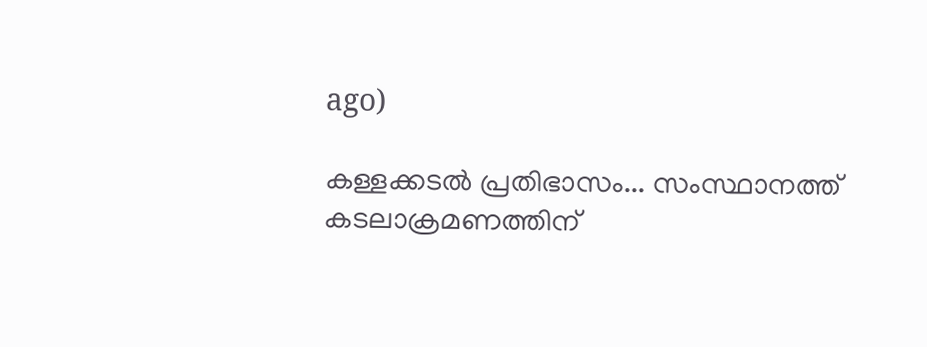ago)

കള്ളക്കടൽ പ്രതിഭാസം... സംസ്ഥാനത്ത് കടലാക്രമണത്തിന്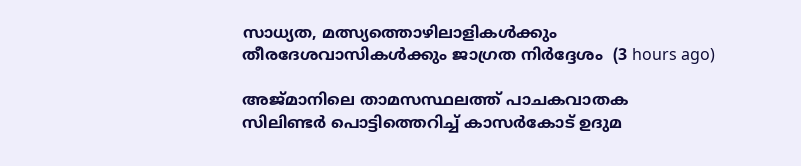സാധ്യത, മത്സ്യത്തൊഴിലാളികൾക്കും തീരദേശവാസികൾക്കും ജാഗ്രത നിർദ്ദേശം  (3 hours ago)

അജ്മാനിലെ താമസസ്ഥലത്ത് പാചകവാതക സിലിണ്ടർ പൊട്ടിത്തെറിച്ച് കാസർകോട്‌ ഉദുമ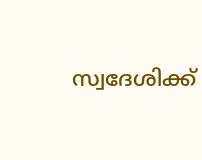സ്വദേശിക്ക്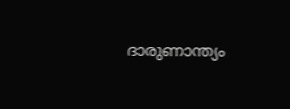ദാരുണാന്ത്യം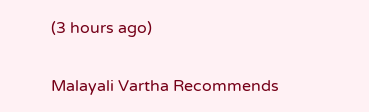(3 hours ago)

Malayali Vartha Recommends